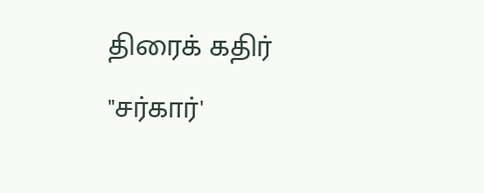திரைக் கதிர்
"சர்கார்'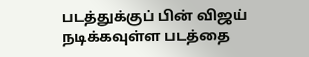படத்துக்குப் பின் விஜய் நடிக்கவுள்ள படத்தை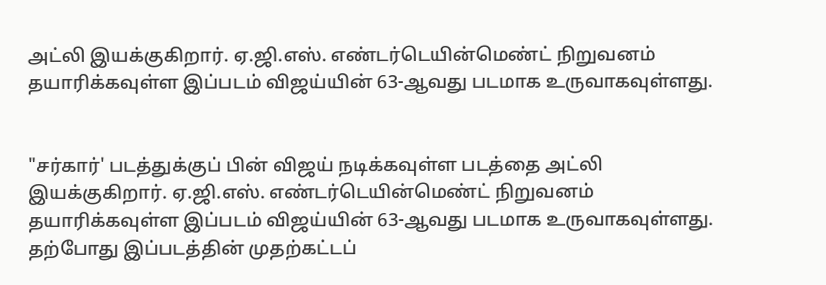அட்லி இயக்குகிறார். ஏ.ஜி.எஸ். எண்டர்டெயின்மெண்ட் நிறுவனம் தயாரிக்கவுள்ள இப்படம் விஜய்யின் 63-ஆவது படமாக உருவாகவுள்ளது.


"சர்கார்' படத்துக்குப் பின் விஜய் நடிக்கவுள்ள படத்தை அட்லி இயக்குகிறார். ஏ.ஜி.எஸ். எண்டர்டெயின்மெண்ட் நிறுவனம் தயாரிக்கவுள்ள இப்படம் விஜய்யின் 63-ஆவது படமாக உருவாகவுள்ளது. தற்போது இப்படத்தின் முதற்கட்டப்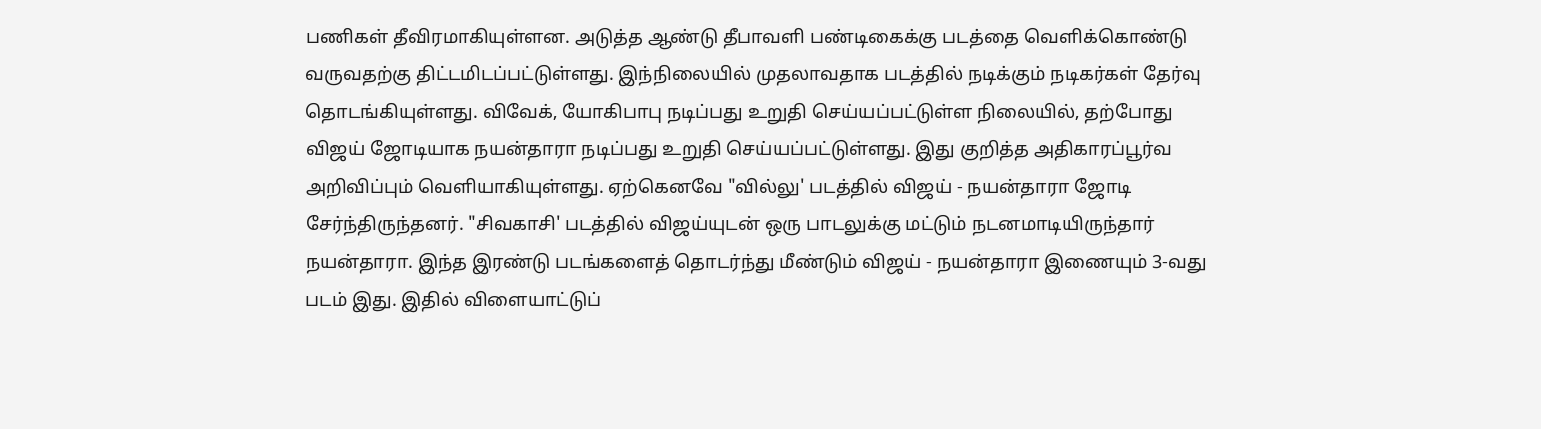பணிகள் தீவிரமாகியுள்ளன. அடுத்த ஆண்டு தீபாவளி பண்டிகைக்கு படத்தை வெளிக்கொண்டு வருவதற்கு திட்டமிடப்பட்டுள்ளது. இந்நிலையில் முதலாவதாக படத்தில் நடிக்கும் நடிகர்கள் தேர்வு தொடங்கியுள்ளது. விவேக், யோகிபாபு நடிப்பது உறுதி செய்யப்பட்டுள்ள நிலையில், தற்போது விஜய் ஜோடியாக நயன்தாரா நடிப்பது உறுதி செய்யப்பட்டுள்ளது. இது குறித்த அதிகாரப்பூர்வ அறிவிப்பும் வெளியாகியுள்ளது. ஏற்கெனவே "வில்லு' படத்தில் விஜய் - நயன்தாரா ஜோடி சேர்ந்திருந்தனர். "சிவகாசி' படத்தில் விஜய்யுடன் ஒரு பாடலுக்கு மட்டும் நடனமாடியிருந்தார் நயன்தாரா. இந்த இரண்டு படங்களைத் தொடர்ந்து மீண்டும் விஜய் - நயன்தாரா இணையும் 3-வது படம் இது. இதில் விளையாட்டுப்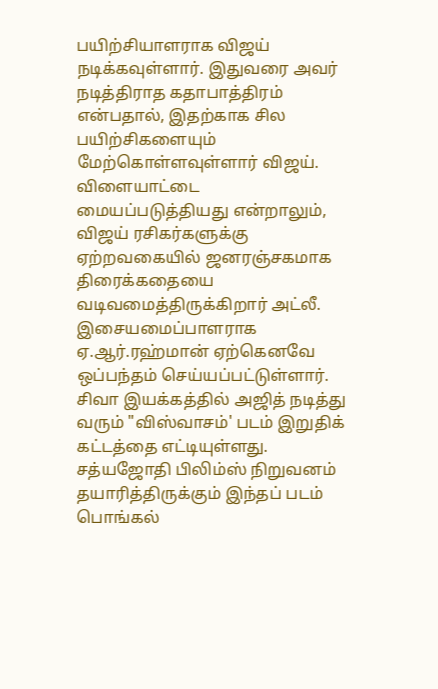பயிற்சியாளராக விஜய் நடிக்கவுள்ளார். இதுவரை அவர் நடித்திராத கதாபாத்திரம் என்பதால், இதற்காக சில பயிற்சிகளையும் மேற்கொள்ளவுள்ளார் விஜய். விளையாட்டை மையப்படுத்தியது என்றாலும், விஜய் ரசிகர்களுக்கு ஏற்றவகையில் ஜனரஞ்சகமாக திரைக்கதையை வடிவமைத்திருக்கிறார் அட்லீ. இசையமைப்பாளராக ஏ.ஆர்.ரஹ்மான் ஏற்கெனவே ஒப்பந்தம் செய்யப்பட்டுள்ளார்.
சிவா இயக்கத்தில் அஜித் நடித்து வரும் "விஸ்வாசம்' படம் இறுதிக் கட்டத்தை எட்டியுள்ளது. சத்யஜோதி பிலிம்ஸ் நிறுவனம் தயாரித்திருக்கும் இந்தப் படம் பொங்கல்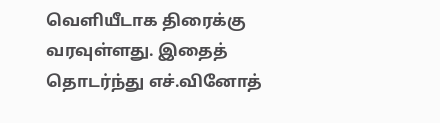வெளியீடாக திரைக்கு வரவுள்ளது. இதைத் தொடர்ந்து எச்.வினோத்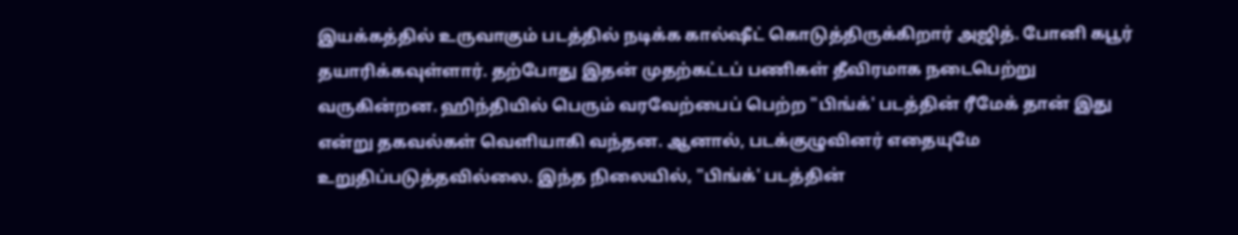இயக்கத்தில் உருவாகும் படத்தில் நடிக்க கால்ஷீட் கொடுத்திருக்கிறார் அஜித். போனி கபூர் தயாரிக்கவுள்ளார். தற்போது இதன் முதற்கட்டப் பணிகள் தீவிரமாக நடைபெற்று வருகின்றன. ஹிந்தியில் பெரும் வரவேற்பைப் பெற்ற "பிங்க்' படத்தின் ரீமேக் தான் இது என்று தகவல்கள் வெளியாகி வந்தன. ஆனால், படக்குழுவினர் எதையுமே உறுதிப்படுத்தவில்லை. இந்த நிலையில், "பிங்க்' படத்தின்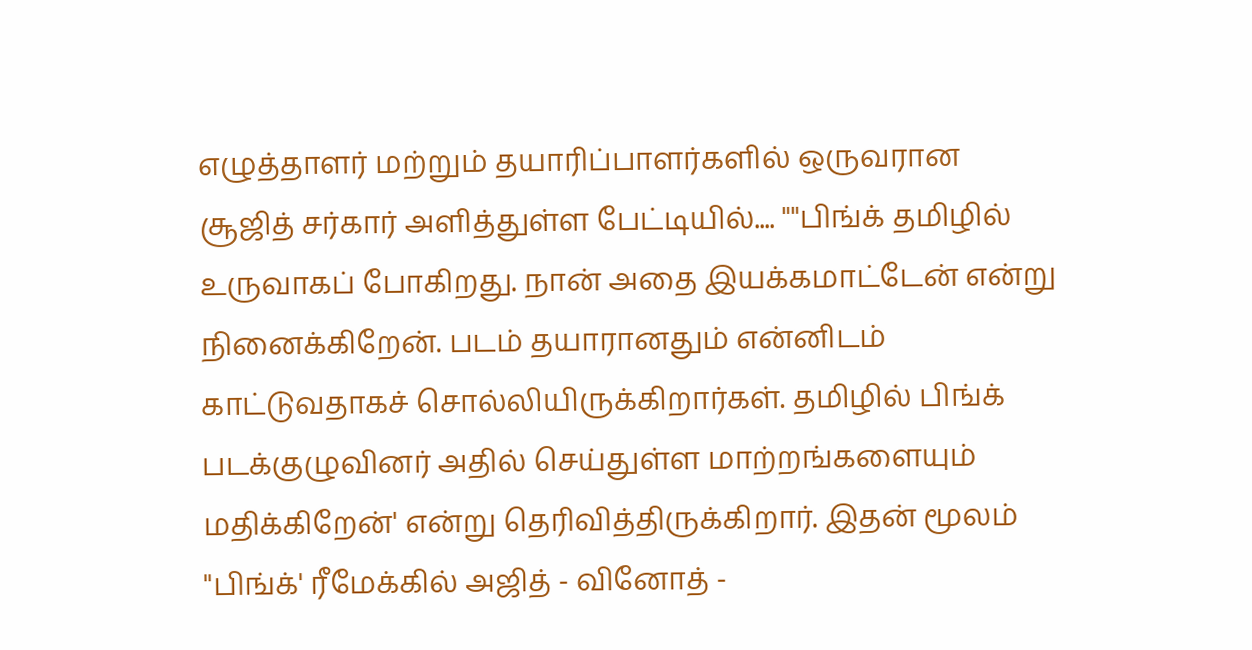எழுத்தாளர் மற்றும் தயாரிப்பாளர்களில் ஒருவரான சூஜித் சர்கார் அளித்துள்ள பேட்டியில்.... ""பிங்க் தமிழில் உருவாகப் போகிறது. நான் அதை இயக்கமாட்டேன் என்று நினைக்கிறேன். படம் தயாரானதும் என்னிடம் காட்டுவதாகச் சொல்லியிருக்கிறார்கள். தமிழில் பிங்க் படக்குழுவினர் அதில் செய்துள்ள மாற்றங்களையும் மதிக்கிறேன்' என்று தெரிவித்திருக்கிறார். இதன் மூலம் "பிங்க்' ரீமேக்கில் அஜித் - வினோத் -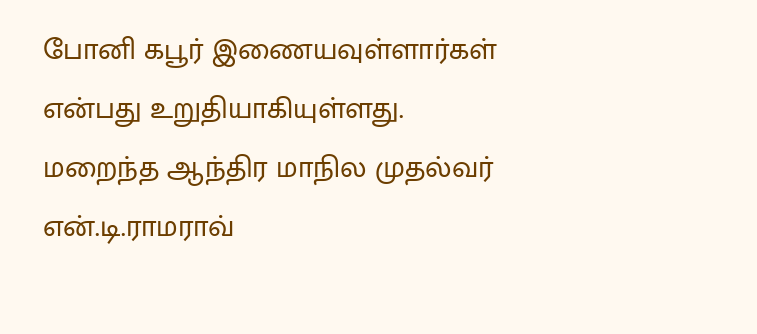போனி கபூர் இணையவுள்ளார்கள் என்பது உறுதியாகியுள்ளது.
மறைந்த ஆந்திர மாநில முதல்வர் என்.டி.ராமராவ்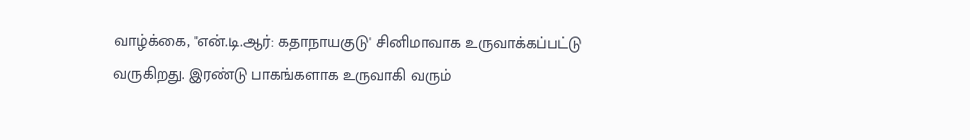வாழ்க்கை, "என்.டி.ஆர்: கதாநாயகுடு' சினிமாவாக உருவாக்கப்பட்டு வருகிறது. இரண்டு பாகங்களாக உருவாகி வரும்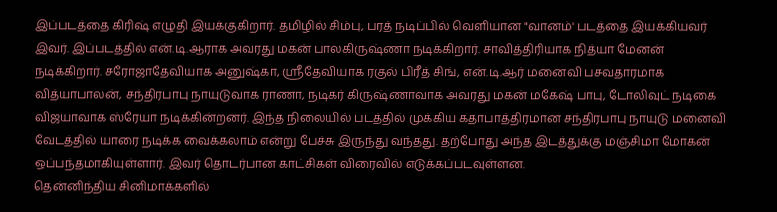இப்படத்தை கிரிஷ் எழுதி இயக்குகிறார். தமிழில் சிம்பு, பரத் நடிப்பில் வெளியான "வானம்' படத்தை இயக்கியவர் இவர். இப்படத்தில் என்.டி.ஆராக அவரது மகன் பாலகிருஷ்ணா நடிக்கிறார். சாவித்திரியாக நித்யா மேனன் நடிக்கிறார். சரோஜாதேவியாக அனுஷ்கா, ஸ்ரீதேவியாக ரகுல் பிரீத் சிங், என்.டி.ஆர் மனைவி பசவதாரமாக வித்யாபாலன், சந்திரபாபு நாயுடுவாக ராணா, நடிகர் கிருஷ்ணாவாக அவரது மகன் மகேஷ் பாபு, டோலிவுட் நடிகை விஜயாவாக ஸ்ரேயா நடிக்கின்றனர். இந்த நிலையில் படத்தில் முக்கிய கதாபாத்திரமான சந்திரபாபு நாயுடு மனைவி வேடத்தில் யாரை நடிக்க வைக்கலாம் என்று பேச்சு இருந்து வந்தது. தற்போது அந்த இடத்துக்கு மஞ்சிமா மோகன் ஒப்பந்தமாகியுள்ளார். இவர் தொடர்பான காட்சிகள் விரைவில் எடுக்கப்படவுள்ளன.
தென்னிந்திய சினிமாக்களில்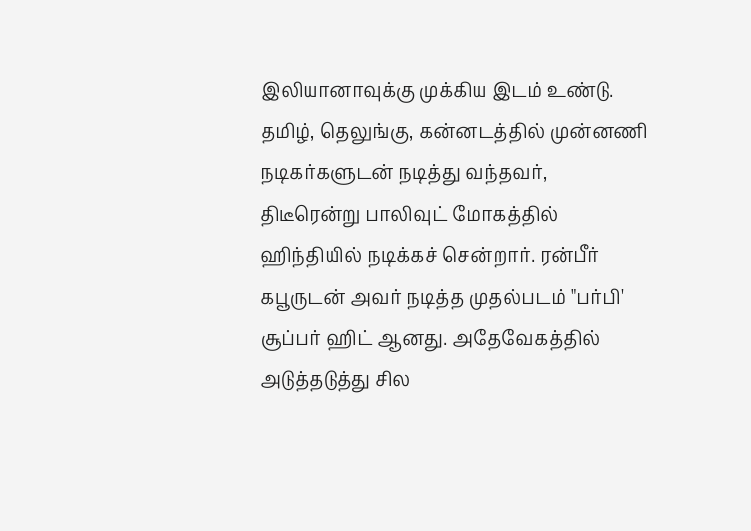இலியானாவுக்கு முக்கிய இடம் உண்டு. தமிழ், தெலுங்கு, கன்னடத்தில் முன்னணி நடிகர்களுடன் நடித்து வந்தவர், திடீரென்று பாலிவுட் மோகத்தில் ஹிந்தியில் நடிக்கச் சென்றார். ரன்பீர் கபூருடன் அவர் நடித்த முதல்படம் "பர்பி' சூப்பர் ஹிட் ஆனது. அதேவேகத்தில் அடுத்தடுத்து சில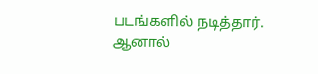படங்களில் நடித்தார். ஆனால்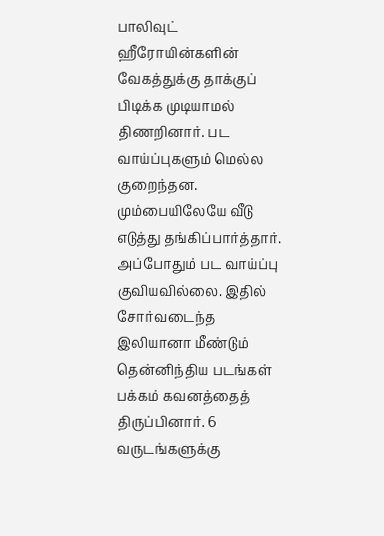பாலிவுட் ஹீரோயின்களின் வேகத்துக்கு தாக்குப் பிடிக்க முடியாமல் திணறினார். பட வாய்ப்புகளும் மெல்ல குறைந்தன. மும்பையிலேயே வீடு எடுத்து தங்கிப்பார்த்தார். அப்போதும் பட வாய்ப்பு குவியவில்லை. இதில் சோர்வடைந்த இலியானா மீண்டும் தென்னிந்திய படங்கள் பக்கம் கவனத்தைத் திருப்பினார். 6 வருடங்களுக்கு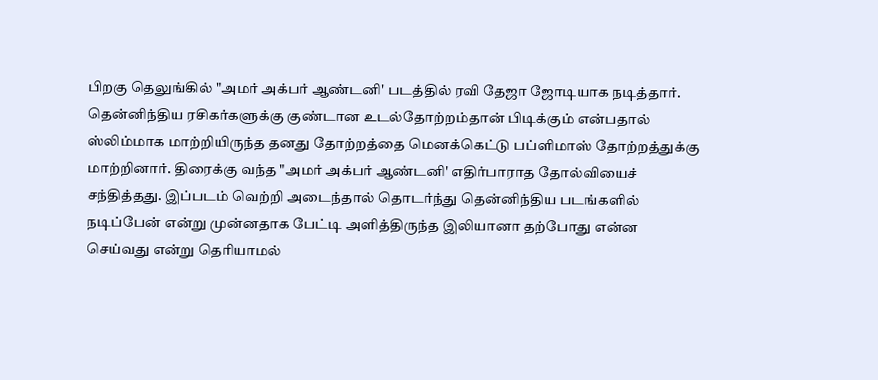பிறகு தெலுங்கில் "அமர் அக்பர் ஆண்டனி' படத்தில் ரவி தேஜா ஜோடியாக நடித்தார். தென்னிந்திய ரசிகர்களுக்கு குண்டான உடல்தோற்றம்தான் பிடிக்கும் என்பதால் ஸ்லிம்மாக மாற்றியிருந்த தனது தோற்றத்தை மெனக்கெட்டு பப்ளிமாஸ் தோற்றத்துக்கு மாற்றினார். திரைக்கு வந்த "அமர் அக்பர் ஆண்டனி' எதிர்பாராத தோல்வியைச் சந்தித்தது. இப்படம் வெற்றி அடைந்தால் தொடர்ந்து தென்னிந்திய படங்களில் நடிப்பேன் என்று முன்னதாக பேட்டி அளித்திருந்த இலியானா தற்போது என்ன செய்வது என்று தெரியாமல்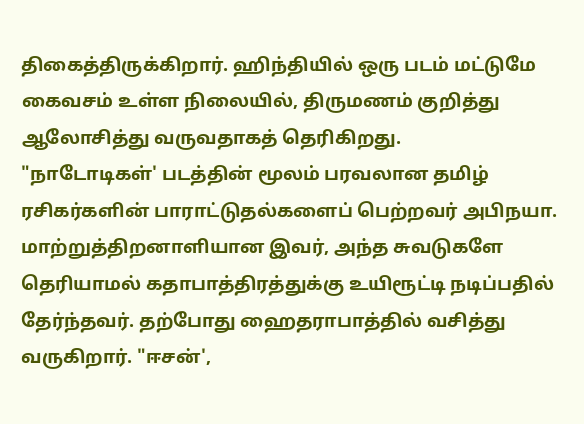திகைத்திருக்கிறார். ஹிந்தியில் ஒரு படம் மட்டுமே கைவசம் உள்ள நிலையில், திருமணம் குறித்து ஆலோசித்து வருவதாகத் தெரிகிறது.
"நாடோடிகள்' படத்தின் மூலம் பரவலான தமிழ் ரசிகர்களின் பாராட்டுதல்களைப் பெற்றவர் அபிநயா. மாற்றுத்திறனாளியான இவர், அந்த சுவடுகளே தெரியாமல் கதாபாத்திரத்துக்கு உயிரூட்டி நடிப்பதில் தேர்ந்தவர். தற்போது ஹைதராபாத்தில் வசித்து வருகிறார். "ஈசன்',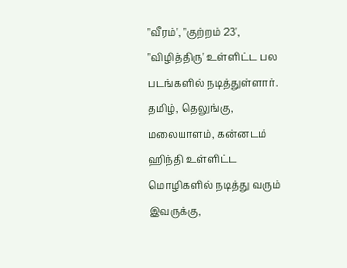"வீரம்', "குற்றம் 23', "விழித்திரு' உள்ளிட்ட பல படங்களில் நடித்துள்ளார். தமிழ், தெலுங்கு, மலையாளம், கன்னடம் ஹிந்தி உள்ளிட்ட மொழிகளில் நடித்து வரும் இவருக்கு,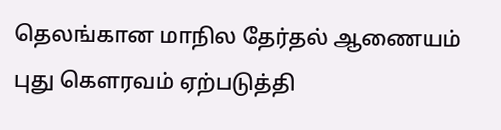தெலங்கான மாநில தேர்தல் ஆணையம் புது கௌரவம் ஏற்படுத்தி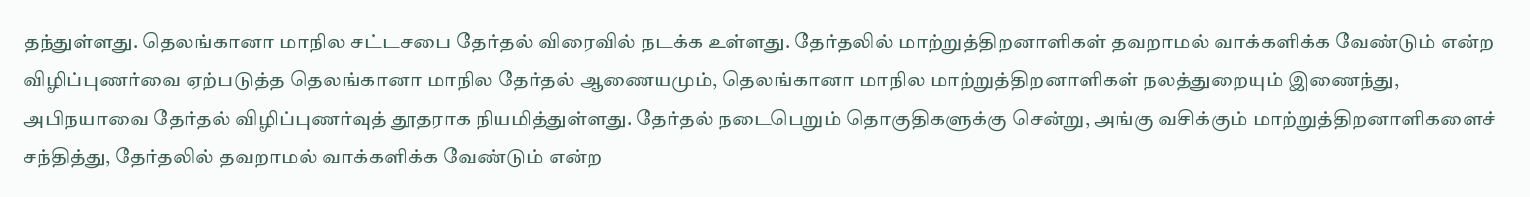தந்துள்ளது. தெலங்கானா மாநில சட்டசபை தேர்தல் விரைவில் நடக்க உள்ளது. தேர்தலில் மாற்றுத்திறனாளிகள் தவறாமல் வாக்களிக்க வேண்டும் என்ற விழிப்புணர்வை ஏற்படுத்த தெலங்கானா மாநில தேர்தல் ஆணையமும், தெலங்கானா மாநில மாற்றுத்திறனாளிகள் நலத்துறையும் இணைந்து, அபிநயாவை தேர்தல் விழிப்புணர்வுத் தூதராக நியமித்துள்ளது. தேர்தல் நடைபெறும் தொகுதிகளுக்கு சென்று, அங்கு வசிக்கும் மாற்றுத்திறனாளிகளைச் சந்தித்து, தேர்தலில் தவறாமல் வாக்களிக்க வேண்டும் என்ற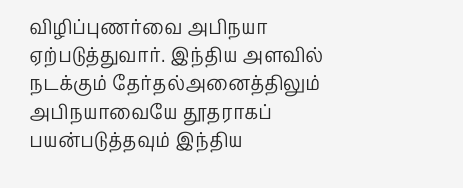விழிப்புணர்வை அபிநயா ஏற்படுத்துவார். இந்திய அளவில் நடக்கும் தேர்தல்அனைத்திலும் அபிநயாவையே தூதராகப் பயன்படுத்தவும் இந்திய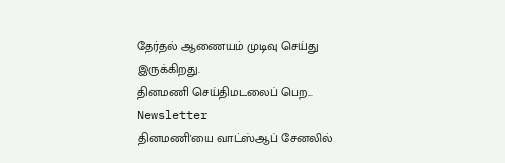தேர்தல் ஆணையம் முடிவு செய்து இருக்கிறது.
தினமணி செய்திமடலைப் பெற... Newsletter
தினமணி'யை வாட்ஸ்ஆப் சேனலில்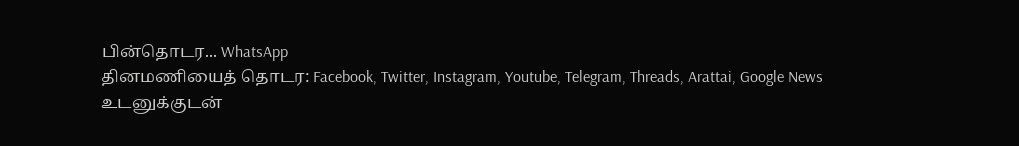பின்தொடர... WhatsApp
தினமணியைத் தொடர: Facebook, Twitter, Instagram, Youtube, Telegram, Threads, Arattai, Google News
உடனுக்குடன்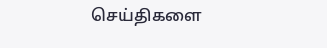செய்திகளை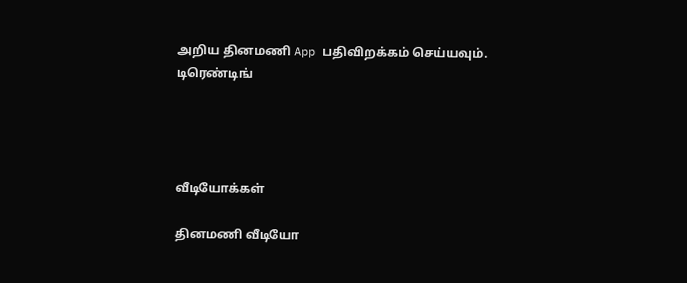அறிய தினமணி App பதிவிறக்கம் செய்யவும்.
டிரெண்டிங்




வீடியோக்கள்

தினமணி வீடியோ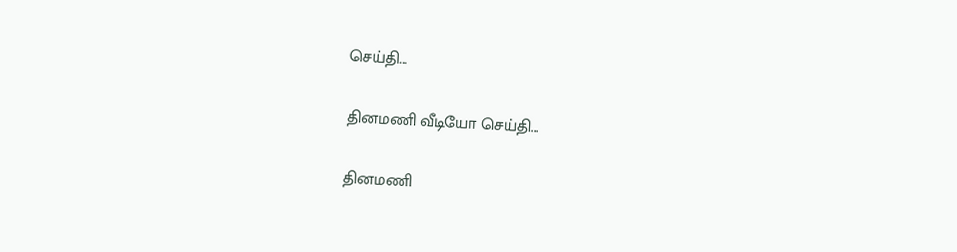செய்தி...

தினமணி வீடியோ செய்தி...

தினமணி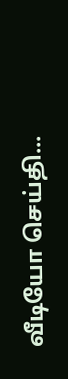வீடியோ செய்தி...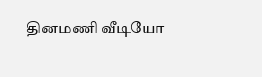தினமணி வீடியோ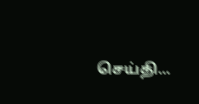செய்தி...